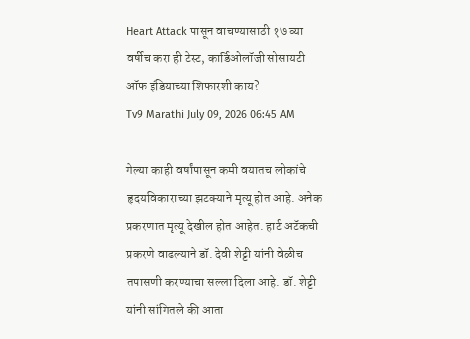Heart Attack पासून वाचण्यासाठी १७ व्या वर्षीच करा ही टेस्ट, कार्डिओलॉजी सोसायटी ऑफ इंडियाच्या शिफारशी काय?
Tv9 Marathi July 09, 2026 06:45 AM

गेल्या काही वर्षांपासून कमी वयातच लोकांचे हृदयविकाराच्या झटक्याने मृत्यू होत आहे. अनेक प्रकरणात मृत्यू देखील होत आहेत. हार्ट अटॅकची प्रकरणे वाढल्याने डॉ. देवी शेट्टी यांनी वेळीच तपासणी करण्याचा सल्ला दिला आहे. डॉ. शेट्टी यांनी सांगितले की आता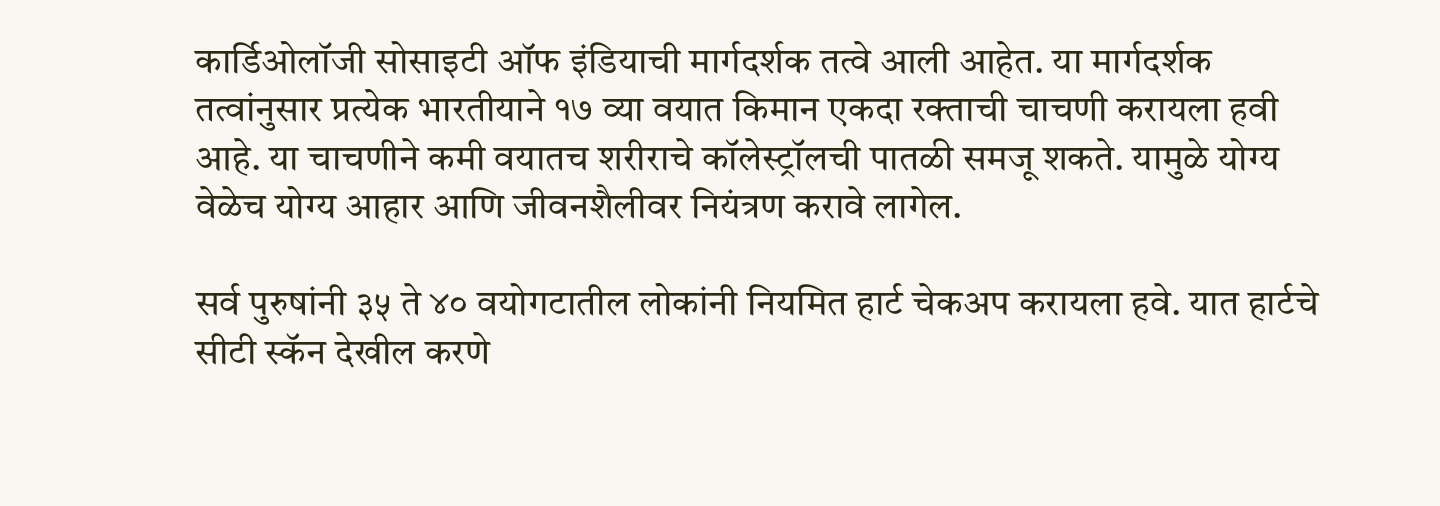कार्डिओलॉजी सोसाइटी ऑफ इंडियाची मार्गदर्शक तत्वे आली आहेत. या मार्गदर्शक तत्वांनुसार प्रत्येक भारतीयाने १७ व्या वयात किमान एकदा रक्ताची चाचणी करायला हवी आहे. या चाचणीने कमी वयातच शरीराचे कॉलेस्ट्रॉलची पातळी समजू शकते. यामुळे योग्य वेळेच योग्य आहार आणि जीवनशैलीवर नियंत्रण करावे लागेल.

सर्व पुरुषांनी ३५ ते ४० वयोगटातील लोकांनी नियमित हार्ट चेकअप करायला हवे. यात हार्टचे सीटी स्कॅन देखील करणे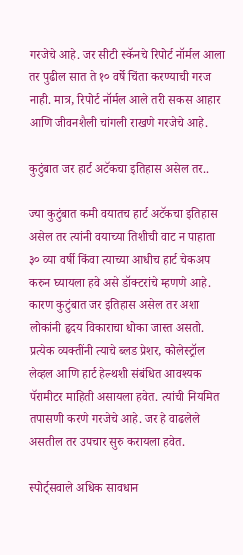गरजेचे आहे. जर सीटी स्कॅनचे रिपोर्ट नॉर्मल आला तर पुढील सात ते १० वर्षे चिंता करण्याची गरज नाही. मात्र, रिपोर्ट नॉर्मल आले तरी सकस आहार आणि जीवनशैली चांगली राखणे गरजेचे आहे.

कुटुंबात जर हार्ट अटॅकचा इतिहास असेल तर..

ज्या कुटुंबात कमी वयातच हार्ट अटॅकचा इतिहास असेल तर त्यांनी वयाच्या तिशीची वाट न पाहाता ३० व्या वर्षी किंवा त्याच्या आधीच हार्ट चेकअप करुन घ्यायला हवे असे डॉक्टरांचे म्हणणे आहे. कारण कुटुंबात जर इतिहास असेल तर अशा लोकांनी हृदय विकाराचा धोका जास्त असतो. प्रत्येक व्यक्तींनी त्याचे ब्लड प्रेशर, कोलेस्ट्रॉल लेव्हल आणि हार्ट हेल्थशी संबंधित आवश्यक पॅरामीटर माहिती असायला हवेत. त्यांची नियमित तपासणी करणे गरजेचे आहे. जर हे वाढलेले असतील तर उपचार सुरु करायला हवेत.

स्पोर्ट्सवाले अधिक सावधान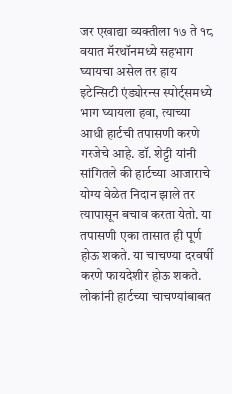जर एखाद्या व्यक्तीला १७ ते १८ वयात मॅरथॉनमध्ये सहभाग घ्यायचा असेल तर हाय इटेन्सिटी एंड्योरन्स स्पोर्ट्समध्ये भाग घ्यायला हवा, त्याच्या आधी हार्टची तपासणी करणे गरजेचे आहे. डॉ. शेट्टी यांनी सांगितले की हार्टच्या आजाराचे योग्य वेळेत निदान झाले तर त्यापासून बचाव करता येतो. या तपासणी एका तासात ही पूर्ण होऊ शकते. या चाचण्या दरवर्षी करणे फायदेशीर होऊ शकते. लोकांनी हार्टच्या चाचण्यांबाबत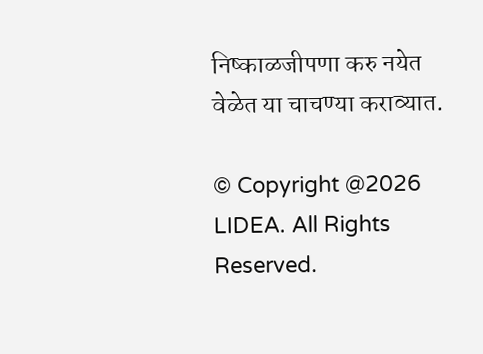निष्काळजीपणा करु नयेत वेळेत या चाचण्या कराव्यात.

© Copyright @2026 LIDEA. All Rights Reserved.